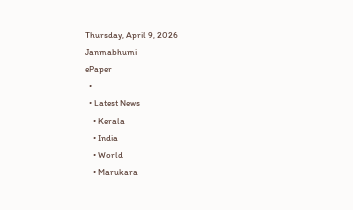Thursday, April 9, 2026
Janmabhumi
ePaper
  •
  • Latest News
    • Kerala
    • India
    • World
    • Marukara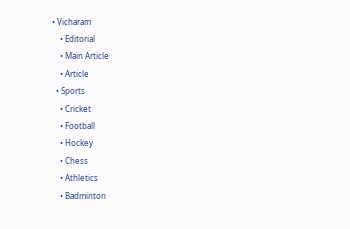• Vicharam
    • Editorial
    • Main Article
    • Article
  • Sports
    • Cricket
    • Football
    • Hockey
    • Chess
    • Athletics
    • Badminton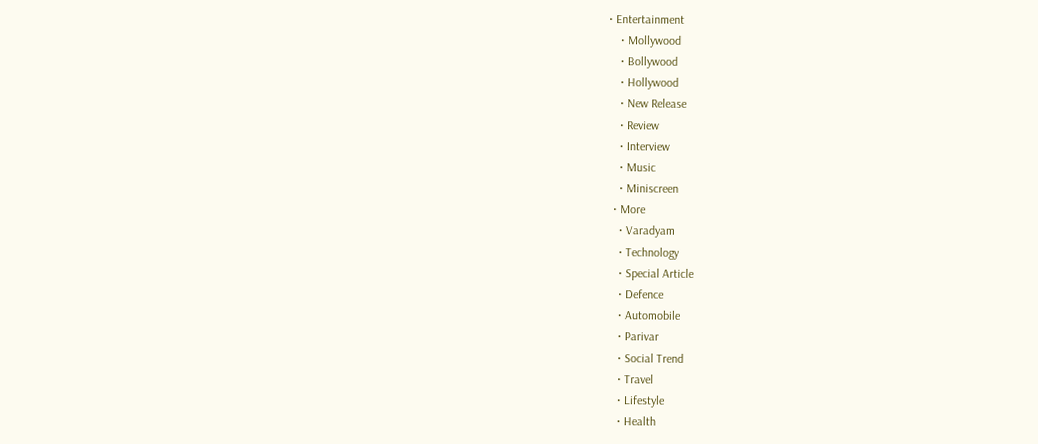• Entertainment
    • Mollywood
    • Bollywood
    • Hollywood
    • New Release
    • Review
    • Interview
    • Music
    • Miniscreen
  • More
    • Varadyam
    • Technology
    • Special Article
    • Defence
    • Automobile
    • Parivar
    • Social Trend
    • Travel
    • Lifestyle
    • Health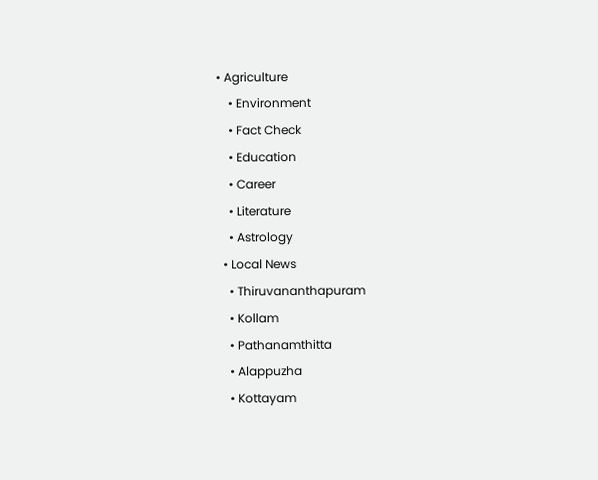• Agriculture
    • Environment
    • Fact Check
    • Education
    • Career
    • Literature
    • Astrology
  • Local News
    • Thiruvananthapuram
    • Kollam
    • Pathanamthitta
    • Alappuzha
    • Kottayam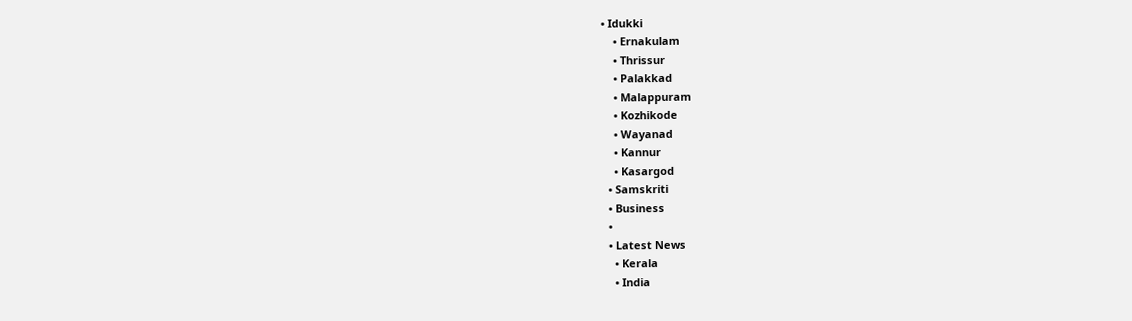• Idukki
    • Ernakulam
    • Thrissur
    • Palakkad
    • Malappuram
    • Kozhikode
    • Wayanad
    • Kannur
    • Kasargod
  • Samskriti
  • Business
  •
  • Latest News
    • Kerala
    • India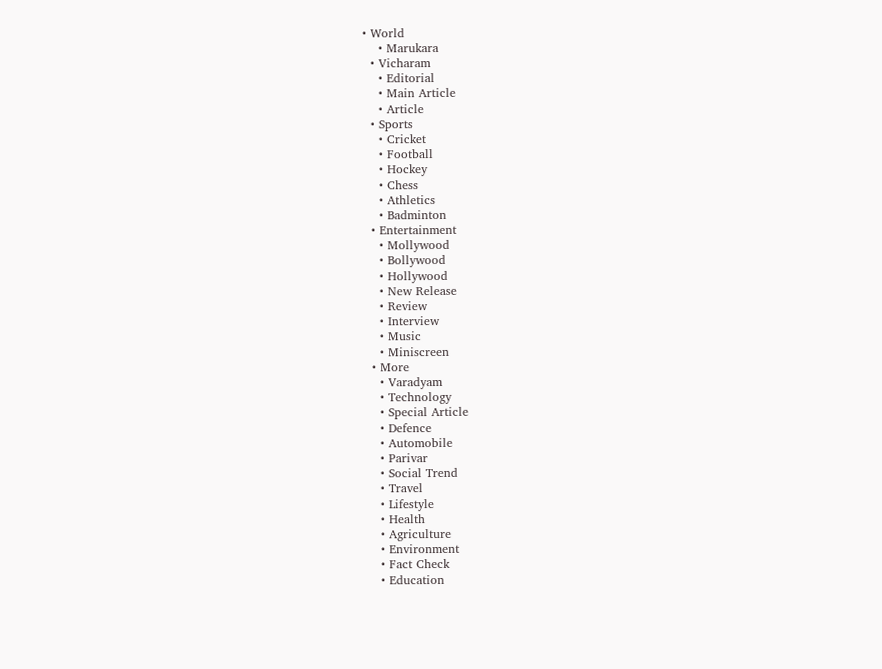• World
    • Marukara
  • Vicharam
    • Editorial
    • Main Article
    • Article
  • Sports
    • Cricket
    • Football
    • Hockey
    • Chess
    • Athletics
    • Badminton
  • Entertainment
    • Mollywood
    • Bollywood
    • Hollywood
    • New Release
    • Review
    • Interview
    • Music
    • Miniscreen
  • More
    • Varadyam
    • Technology
    • Special Article
    • Defence
    • Automobile
    • Parivar
    • Social Trend
    • Travel
    • Lifestyle
    • Health
    • Agriculture
    • Environment
    • Fact Check
    • Education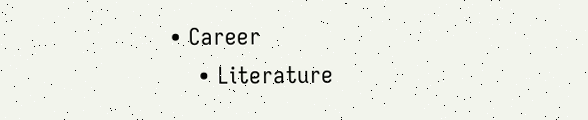• Career
    • Literature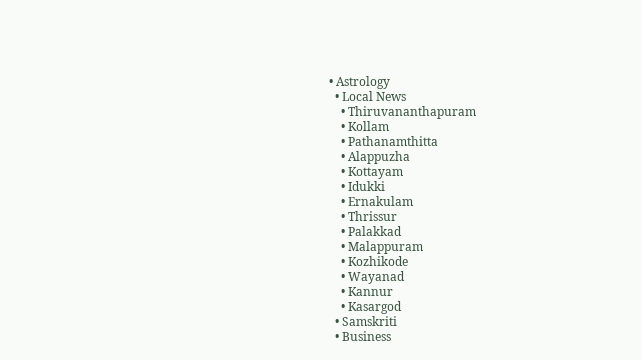• Astrology
  • Local News
    • Thiruvananthapuram
    • Kollam
    • Pathanamthitta
    • Alappuzha
    • Kottayam
    • Idukki
    • Ernakulam
    • Thrissur
    • Palakkad
    • Malappuram
    • Kozhikode
    • Wayanad
    • Kannur
    • Kasargod
  • Samskriti
  • Business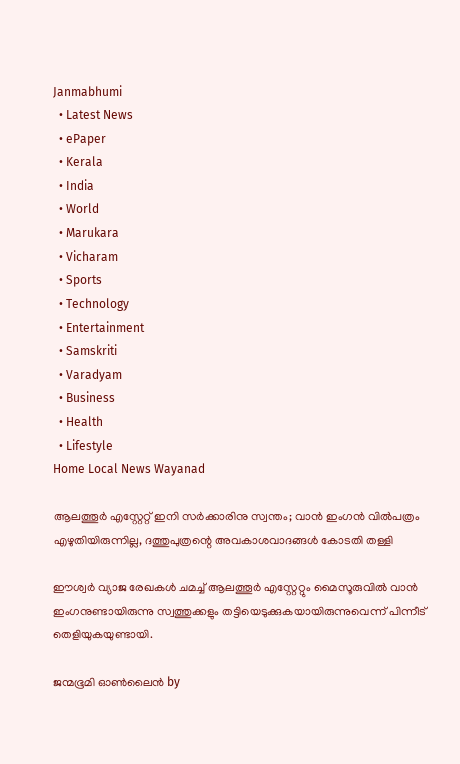Janmabhumi
  • Latest News
  • ePaper
  • Kerala
  • India
  • World
  • Marukara
  • Vicharam
  • Sports
  • Technology
  • Entertainment
  • Samskriti
  • Varadyam
  • Business
  • Health
  • Lifestyle
Home Local News Wayanad

ആലത്തൂര്‍ എസ്റ്റേറ്റ്‌ ഇനി സര്‍ക്കാരിനു സ്വന്തം; വാന്‍ ഇംഗൻ വിൽപത്രം എഴുതിയിരുന്നില്ല, ദത്തുപുത്രന്റെ അവകാശവാദങ്ങൾ കോടതി തള്ളി

ഈശ്വര്‍ വ്യാജ രേഖകള്‍ ചമച്ച് ആലത്തൂര്‍ എസ്റ്റേറ്റും മൈസൂരുവില്‍ വാന്‍ ഇംഗനുണ്ടായിരുന്നു സ്വത്തുക്കളും തട്ടിയെടുക്കുകയായിരുന്നുവെന്ന് പിന്നീട് തെളിയുകയുണ്ടായി.

ജന്മഭൂമി ഓണ്‍ലൈന്‍ by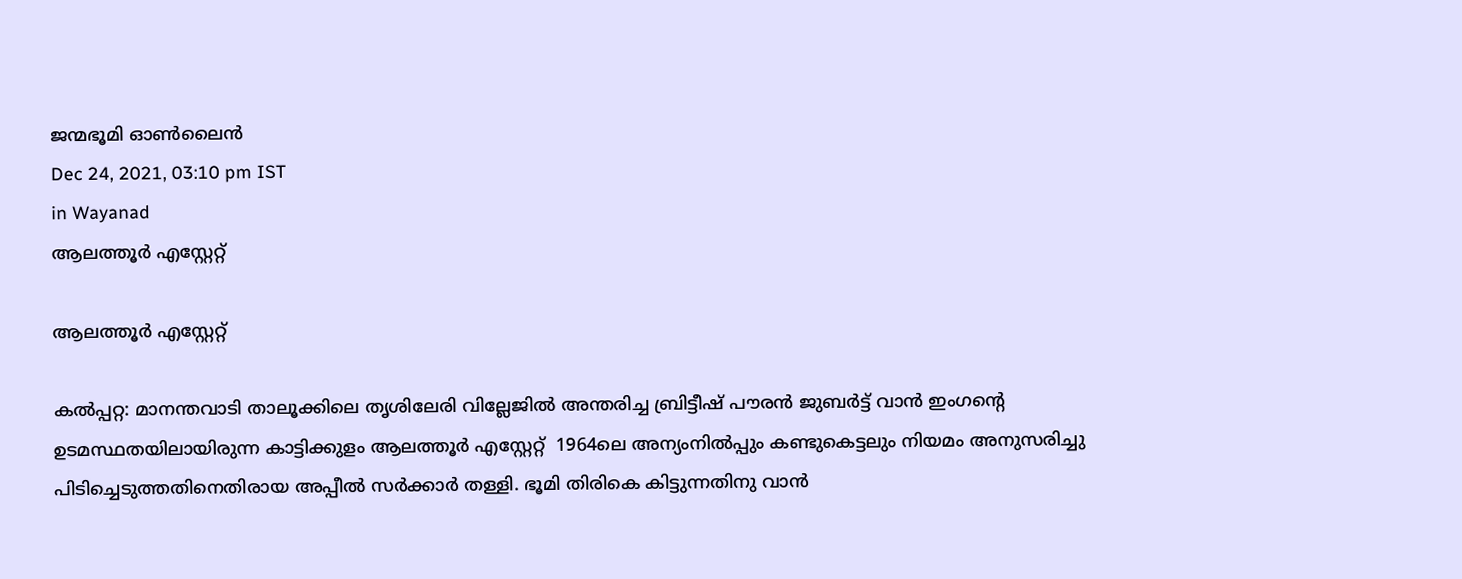ജന്മഭൂമി ഓണ്‍ലൈന്‍
Dec 24, 2021, 03:10 pm IST
in Wayanad
ആലത്തൂര്‍ എസ്റ്റേറ്റ്‌

ആലത്തൂര്‍ എസ്റ്റേറ്റ്‌

കല്‍പ്പറ്റ: മാനന്തവാടി താലൂക്കിലെ തൃശിലേരി വില്ലേജില്‍ അന്തരിച്ച ബ്രിട്ടീഷ് പൗരന്‍ ജുബര്‍ട്ട് വാന്‍ ഇംഗന്റെ ഉടമസ്ഥതയിലായിരുന്ന കാട്ടിക്കുളം ആലത്തൂര്‍ എസ്റ്റേറ്റ്  1964ലെ അന്യംനില്‍പ്പും കണ്ടുകെട്ടലും നിയമം അനുസരിച്ചു പിടിച്ചെടുത്തതിനെതിരായ അപ്പീല്‍ സര്‍ക്കാര്‍ തള്ളി. ഭൂമി തിരികെ കിട്ടുന്നതിനു വാന്‍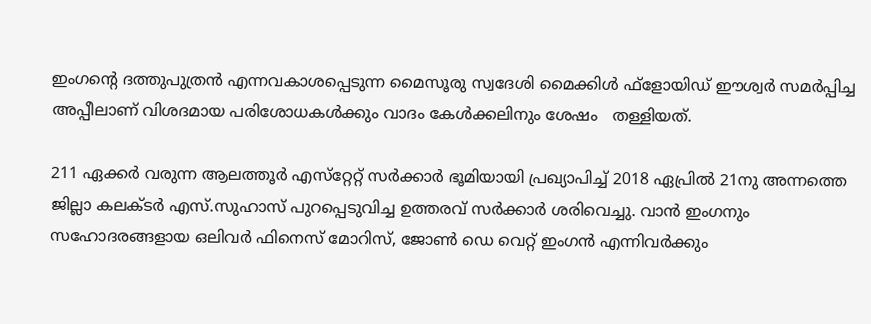ഇംഗന്റെ ദത്തുപുത്രന്‍ എന്നവകാശപ്പെടുന്ന മൈസൂരു സ്വദേശി മൈക്കിള്‍ ഫ്‌ളോയിഡ് ഈശ്വര്‍ സമര്‍പ്പിച്ച അപ്പീലാണ് വിശദമായ പരിശോധകള്‍ക്കും വാദം കേള്‍ക്കലിനും ശേഷം   തള്ളിയത്.

211 ഏക്കര്‍ വരുന്ന ആലത്തൂര്‍ എസ്‌റ്റേറ്റ് സര്‍ക്കാര്‍ ഭൂമിയായി പ്രഖ്യാപിച്ച് 2018 ഏപ്രില്‍ 21നു അന്നത്തെ ജില്ലാ കലക്ടര്‍ എസ്.സുഹാസ് പുറപ്പെടുവിച്ച ഉത്തരവ് സര്‍ക്കാര്‍ ശരിവെച്ചു. വാന്‍ ഇംഗനും സഹോദരങ്ങളായ ഒലിവര്‍ ഫിനെസ് മോറിസ്, ജോണ്‍ ഡെ വെറ്റ് ഇംഗന്‍ എന്നിവര്‍ക്കും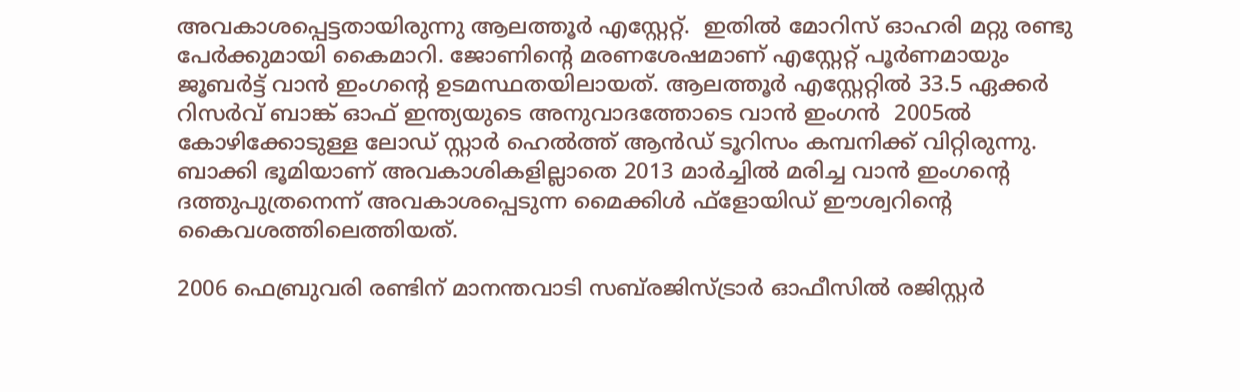അവകാശപ്പെട്ടതായിരുന്നു ആലത്തൂര്‍ എസ്റ്റേറ്റ്.  ഇതില്‍ മോറിസ് ഓഹരി മറ്റു രണ്ടു പേര്‍ക്കുമായി കൈമാറി. ജോണിന്റെ മരണശേഷമാണ് എസ്റ്റേറ്റ് പൂര്‍ണമായും ജൂബര്‍ട്ട് വാന്‍ ഇംഗന്റെ ഉടമസ്ഥതയിലായത്. ആലത്തൂര്‍ എസ്റ്റേറ്റില്‍ 33.5 ഏക്കര്‍ റിസര്‍വ് ബാങ്ക് ഓഫ് ഇന്ത്യയുടെ അനുവാദത്തോടെ വാന്‍ ഇംഗന്‍  2005ല്‍ കോഴിക്കോടുള്ള ലോഡ് സ്റ്റാര്‍ ഹെല്‍ത്ത് ആന്‍ഡ് ടൂറിസം കമ്പനിക്ക് വിറ്റിരുന്നു. ബാക്കി ഭൂമിയാണ് അവകാശികളില്ലാതെ 2013 മാര്‍ച്ചില്‍ മരിച്ച വാന്‍ ഇംഗന്റെ ദത്തുപുത്രനെന്ന് അവകാശപ്പെടുന്ന മൈക്കിള്‍ ഫ്‌ളോയിഡ് ഈശ്വറിന്റെ കൈവശത്തിലെത്തിയത്.

2006 ഫെബ്രുവരി രണ്ടിന് മാനന്തവാടി സബ്‌രജിസ്ട്രാര്‍ ഓഫീസില്‍ രജിസ്റ്റര്‍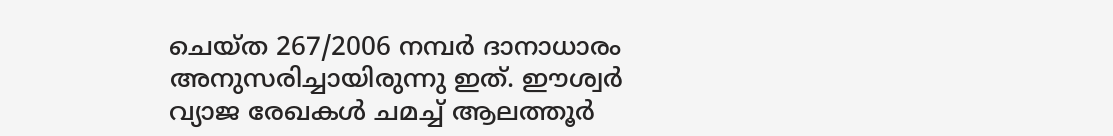ചെയ്ത 267/2006 നമ്പര്‍ ദാനാധാരം അനുസരിച്ചായിരുന്നു ഇത്. ഈശ്വര്‍ വ്യാജ രേഖകള്‍ ചമച്ച് ആലത്തൂര്‍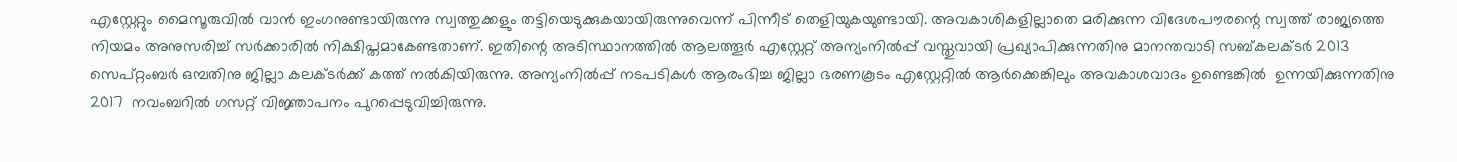എസ്റ്റേറ്റും മൈസൂരുവില്‍ വാന്‍ ഇംഗനുണ്ടായിരുന്നു സ്വത്തുക്കളും തട്ടിയെടുക്കുകയായിരുന്നുവെന്ന് പിന്നീട് തെളിയുകയുണ്ടായി. അവകാശികളില്ലാതെ മരിക്കുന്ന വിദേശപൗരന്റെ സ്വത്ത് രാജ്യത്തെ നിയമം അനുസരിച്ച് സര്‍ക്കാരില്‍ നിക്ഷിപ്തമാകേണ്ടതാണ്. ഇതിന്റെ അടിസ്ഥാനത്തില്‍ ആലത്തൂര്‍ എസ്റ്റേറ്റ് അന്യംനില്‍പ്പ് വസ്തുവായി പ്രഖ്യാപിക്കുന്നതിനു മാനന്തവാടി സബ്കലക്ടര്‍ 2013 സെപ്റ്റംബര്‍ ഒമ്പതിനു ജില്ലാ കലക്ടര്‍ക്ക് കത്ത് നല്‍കിയിരുന്നു. അന്യംനില്‍പ്പ് നടപടികള്‍ ആരംഭിച്ച ജില്ലാ ഭരണകൂടം എസ്റ്റേറ്റില്‍ ആര്‍ക്കെങ്കിലും അവകാശവാദം ഉണ്ടെങ്കില്‍  ഉന്നയിക്കുന്നതിനു 2017  നവംബറില്‍ ഗസറ്റ് വിജ്ഞാപനം പുറപ്പെടുവിച്ചിരുന്നു.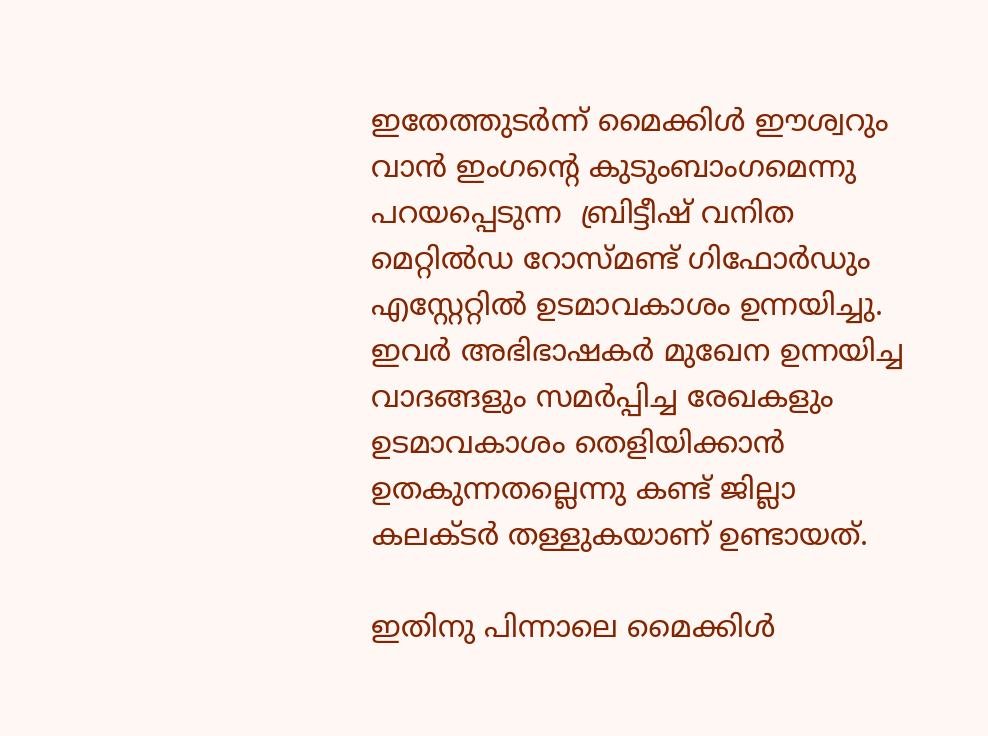ഇതേത്തുടര്‍ന്ന് മൈക്കിള്‍ ഈശ്വറും വാന്‍ ഇംഗന്റെ കുടുംബാംഗമെന്നു പറയപ്പെടുന്ന  ബ്രിട്ടീഷ് വനിത മെറ്റില്‍ഡ റോസ്മണ്ട് ഗിഫോര്‍ഡും എസ്റ്റേറ്റില്‍ ഉടമാവകാശം ഉന്നയിച്ചു. ഇവര്‍ അഭിഭാഷകര്‍ മുഖേന ഉന്നയിച്ച വാദങ്ങളും സമര്‍പ്പിച്ച രേഖകളും  ഉടമാവകാശം തെളിയിക്കാന്‍ ഉതകുന്നതല്ലെന്നു കണ്ട് ജില്ലാ കലക്ടര്‍ തള്ളുകയാണ് ഉണ്ടായത്.

ഇതിനു പിന്നാലെ മൈക്കിള്‍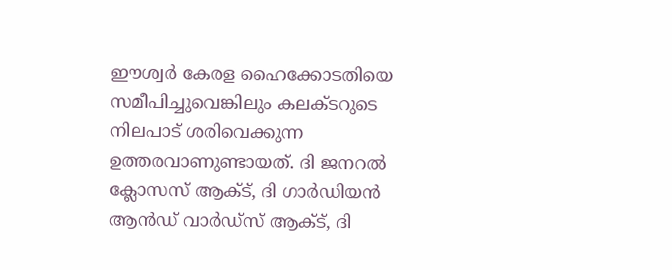ഈശ്വര്‍ കേരള ഹൈക്കോടതിയെ സമീപിച്ചുവെങ്കിലും കലക്ടറുടെ നിലപാട് ശരിവെക്കുന്ന ഉത്തരവാണുണ്ടായത്. ദി ജനറല്‍ ക്ലോസസ് ആക്ട്, ദി ഗാര്‍ഡിയന്‍ ആന്‍ഡ് വാര്‍ഡ്‌സ് ആക്ട്, ദി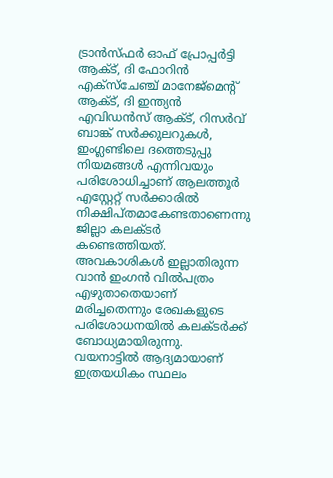ട്രാന്‍സ്ഫര്‍ ഓഫ് പ്രോപ്പര്‍ട്ടി ആക്ട്, ദി ഫോറിന്‍ എക്‌സ്‌ചേഞ്ച് മാനേജ്‌മെന്റ് ആക്ട്, ദി ഇന്ത്യന്‍ എവിഡന്‍സ് ആക്ട്, റിസര്‍വ് ബാങ്ക് സര്‍ക്കുലറുകള്‍, ഇംഗ്ലണ്ടിലെ ദത്തെടുപ്പു നിയമങ്ങള്‍ എന്നിവയും പരിശോധിച്ചാണ് ആലത്തൂര്‍ എസ്റ്റേറ്റ് സര്‍ക്കാരില്‍ നിക്ഷിപ്തമാകേണ്ടതാണെന്നു ജില്ലാ കലക്ടര്‍ കണ്ടെത്തിയത്. അവകാശികള്‍ ഇല്ലാതിരുന്ന വാന്‍ ഇംഗന്‍ വില്‍പത്രം എഴുതാതെയാണ് മരിച്ചതെന്നും രേഖകളുടെ പരിശോധനയില്‍ കലക്ടര്‍ക്ക് ബോധ്യമായിരുന്നു. വയനാട്ടില്‍ ആദ്യമായാണ് ഇത്രയധികം സ്ഥലം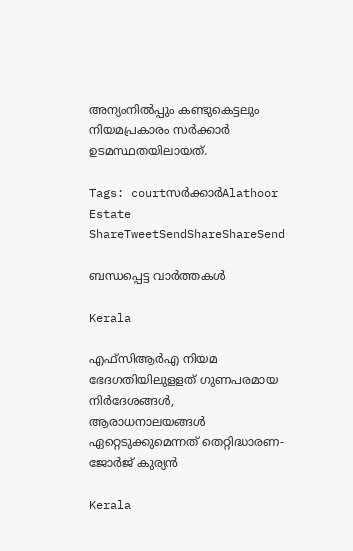അന്യംനില്‍പ്പും കണ്ടുകെട്ടലും നിയമപ്രകാരം സര്‍ക്കാര്‍ ഉടമസ്ഥതയിലായത്.

Tags: courtസര്‍ക്കാര്‍Alathoor Estate
ShareTweetSendShareShareSend

ബന്ധപ്പെട്ട വാര്‍ത്തകള്‍

Kerala

എഫ്‌സിആര്‍എ നിയമ ഭേദഗതിയിലുളളത് ഗുണപരമായ നിര്‍ദേശങ്ങള്‍, ആരാധനാലയങ്ങള്‍ ഏറ്റെടുക്കുമെന്നത് തെറ്റിദ്ധാരണ-ജോര്‍ജ് കുര്യന്‍

Kerala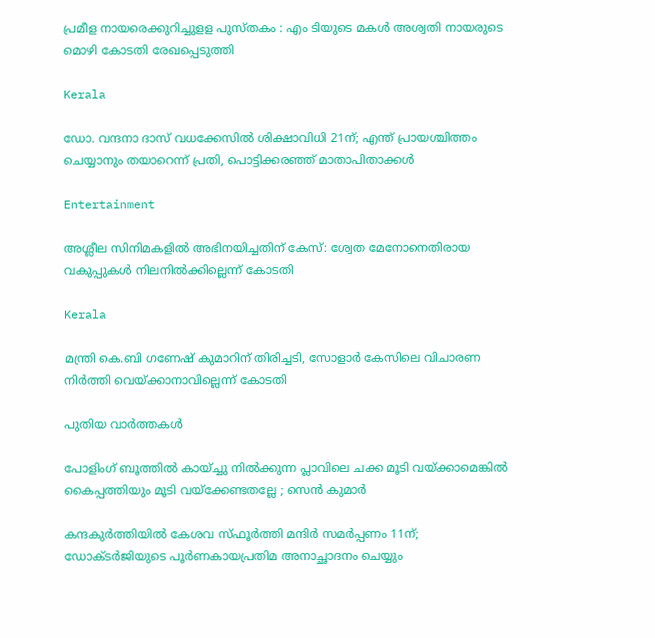പ്രമീള നായരെക്കുറിച്ചുളള പുസ്തകം : എം ടിയുടെ മകള്‍ അശ്വതി നായരുടെ മൊഴി കോടതി രേഖപ്പെടുത്തി

Kerala

ഡോ. വന്ദനാ ദാസ് വധക്കേസിൽ ശിക്ഷാവിധി 21ന്; എന്ത് പ്രായശ്ചിത്തം ചെയ്യാനും തയാറെന്ന് പ്രതി, പൊട്ടിക്കരഞ്ഞ് മാതാപിതാക്കൾ

Entertainment

അശ്ലീല സിനിമകളില്‍ അഭിനയിച്ചതിന് കേസ്: ശ്വേത മേനോനെതിരായ വകുപ്പുകള്‍ നിലനില്‍ക്കില്ലെന്ന് കോടതി

Kerala

മന്ത്രി കെ.ബി ഗണേഷ് കുമാറിന് തിരിച്ചടി, സോളാര്‍ കേസിലെ വിചാരണ നിര്‍ത്തി വെയ്‌ക്കാനാവില്ലെന്ന് കോടതി

പുതിയ വാര്‍ത്തകള്‍

പോളിംഗ് ബൂത്തിൽ കായ്ച്ചു നിൽക്കുന്ന പ്ലാവിലെ ചക്ക മൂടി വയ്‌ക്കാമെങ്കിൽ കൈപ്പത്തിയും മൂടി വയ്‌ക്കേണ്ടതല്ലേ ; സെൻ കുമാർ

കന്ദകുര്‍ത്തിയില്‍ കേശവ സ്ഫൂര്‍ത്തി മന്ദിര്‍ സമര്‍പ്പണം 11ന്; ഡോക്ടര്‍ജിയുടെ പൂര്‍ണകായപ്രതിമ അനാച്ഛാദനം ചെയ്യും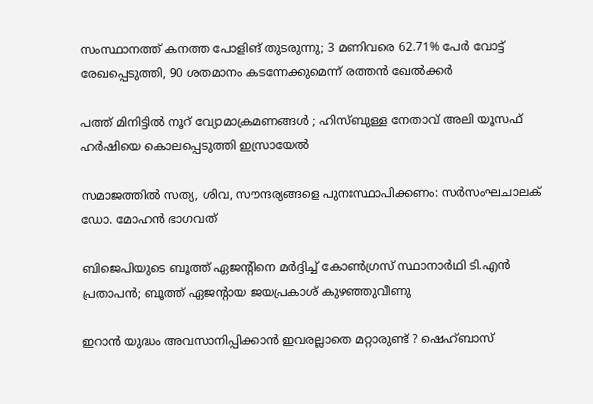സംസ്ഥാനത്ത് കനത്ത പോളിങ് തുടരുന്നു; 3 മണിവരെ 62.71% പേർ വോട്ട് രേഖപ്പെടുത്തി, 90 ശതമാനം കടന്നേക്കുമെന്ന് രത്തൻ ഖേൽക്കർ

പത്ത് മിനിട്ടിൽ നൂറ് വ്യോമാക്രമണങ്ങൾ ; ഹിസ്ബുള്ള നേതാവ് അലി യൂസഫ് ഹർഷിയെ കൊലപ്പെടുത്തി ഇസ്രായേൽ

സമാജത്തില്‍ സത്യ, ശിവ, സൗന്ദര്യങ്ങളെ പുനഃസ്ഥാപിക്കണം: സര്‍സംഘചാലക് ഡോ. മോഹന്‍ ഭാഗവത്

ബിജെപിയുടെ ബൂത്ത് ഏജൻ്റിനെ മർദ്ദിച്ച് കോൺഗ്രസ് സ്ഥാനാർഥി ടി.എൻ പ്രതാപൻ; ബൂത്ത് ഏജൻ്റായ ജയപ്രകാശ് കുഴഞ്ഞുവീണു

ഇറാൻ യുദ്ധം അവസാനിപ്പിക്കാൻ ഇവരല്ലാതെ മറ്റാരുണ്ട് ? ഷെഹ്ബാസ്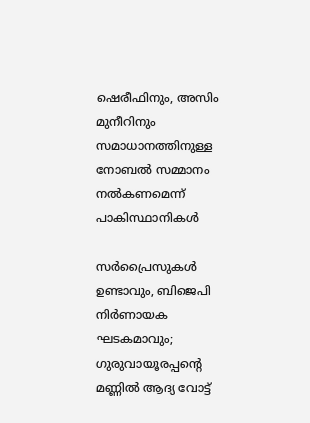ഷെരീഫിനും, അസിം മുനീറിനും സമാധാനത്തിനുള്ള നോബൽ സമ്മാനം നൽകണമെന്ന് പാകിസ്ഥാനികൾ

സർപ്രൈസുകൾ ഉണ്ടാവും, ബിജെപി നിർണായക ഘടകമാവും; ഗുരുവായൂരപ്പന്റെ മണ്ണില്‍ ആദ്യ വോട്ട്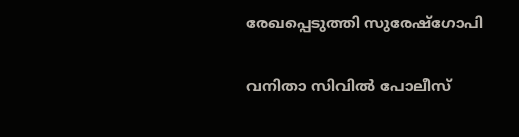രേഖപ്പെടുത്തി സുരേഷ്ഗോപി

വനിതാ സിവില്‍ പോലീസ്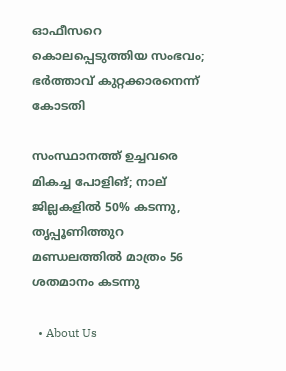ഓഫീസറെ കൊലപ്പെടുത്തിയ സംഭവം; ഭര്‍ത്താവ് കുറ്റക്കാരനെന്ന് കോടതി

സംസ്ഥാനത്ത് ഉച്ചവരെ മികച്ച പോളിങ്; നാല് ജില്ലകളിൽ 50% കടന്നു, തൃപ്പൂണിത്തുറ മണ്ഡലത്തിൽ മാത്രം 56 ശതമാനം കടന്നു

  • About Us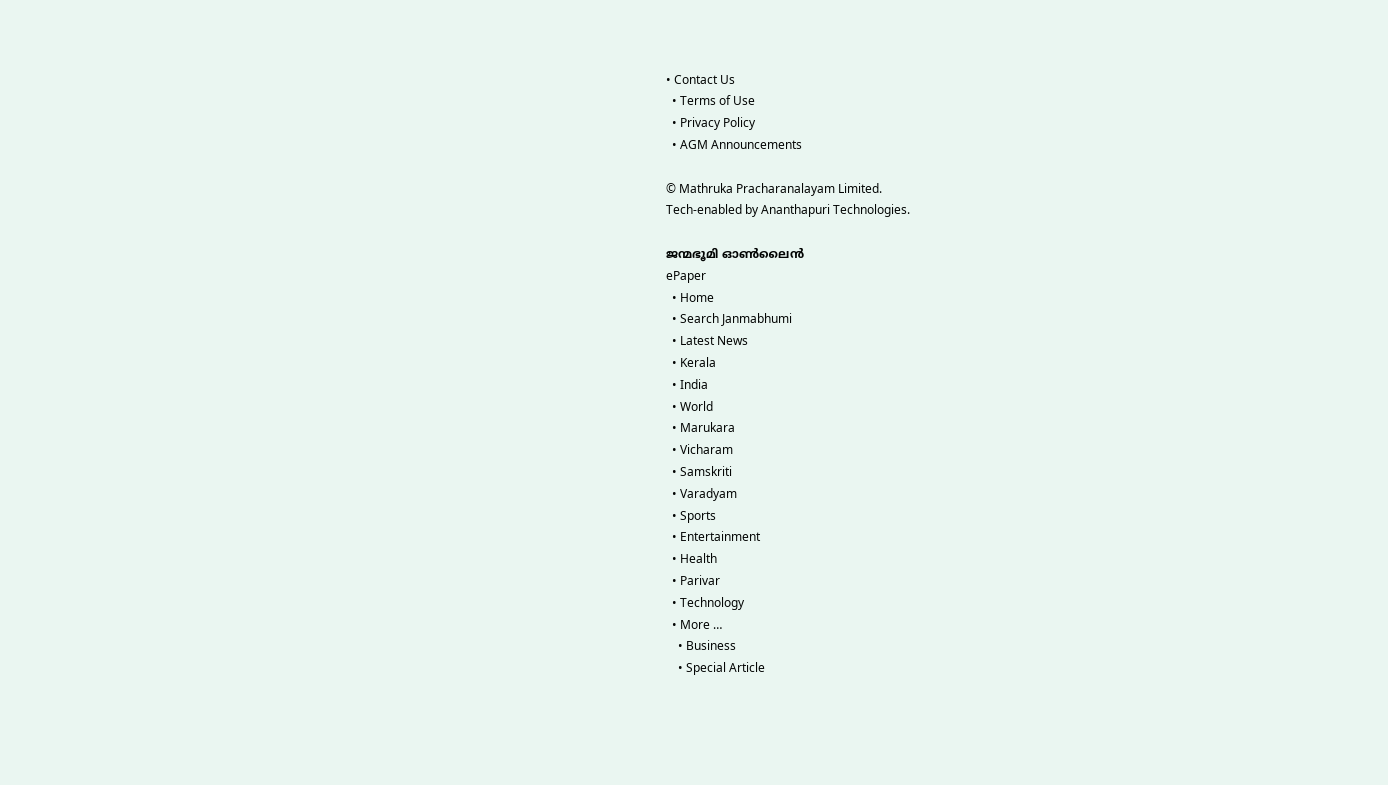• Contact Us
  • Terms of Use
  • Privacy Policy
  • AGM Announcements

© Mathruka Pracharanalayam Limited.
Tech-enabled by Ananthapuri Technologies.

ജന്മഭൂമി ഓണ്‍ലൈന്‍
ePaper
  • Home
  • Search Janmabhumi
  • Latest News
  • Kerala
  • India
  • World
  • Marukara
  • Vicharam
  • Samskriti
  • Varadyam
  • Sports
  • Entertainment
  • Health
  • Parivar
  • Technology
  • More …
    • Business
    • Special Article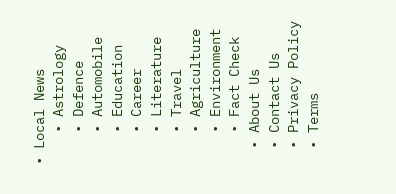• Local News
    • Astrology
    • Defence
    • Automobile
    • Education
    • Career
    • Literature
    • Travel
    • Agriculture
    • Environment
    • Fact Check
  • About Us
  • Contact Us
  • Privacy Policy
  • Terms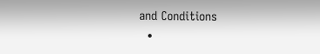and Conditions
  •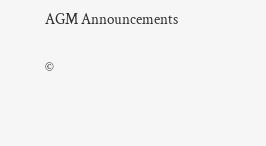AGM Announcements

©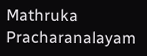Mathruka Pracharanalayam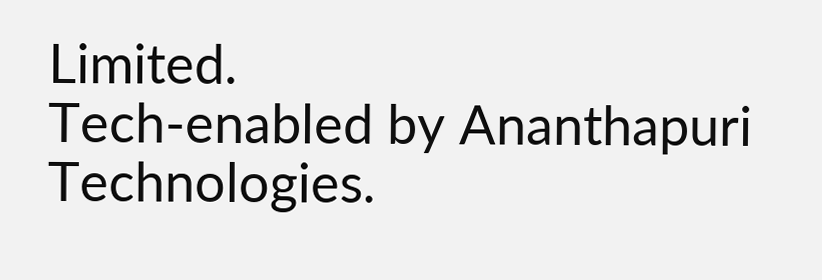Limited.
Tech-enabled by Ananthapuri Technologies.